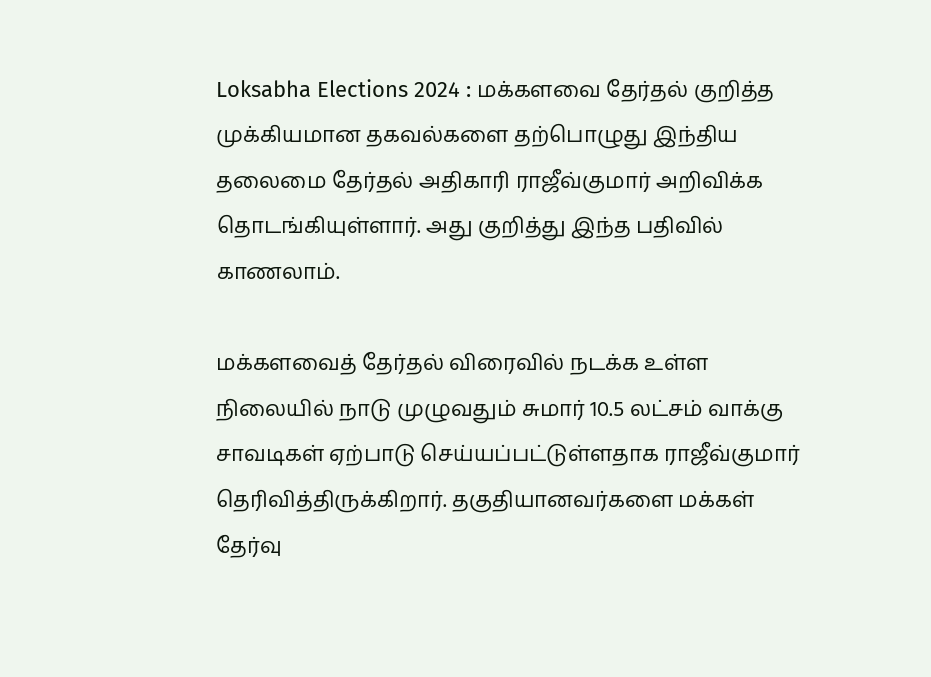Loksabha Elections 2024 : மக்களவை தேர்தல் குறித்த முக்கியமான தகவல்களை தற்பொழுது இந்திய தலைமை தேர்தல் அதிகாரி ராஜீவ்குமார் அறிவிக்க தொடங்கியுள்ளார். அது குறித்து இந்த பதிவில் காணலாம்.

மக்களவைத் தேர்தல் விரைவில் நடக்க உள்ள நிலையில் நாடு முழுவதும் சுமார் 10.5 லட்சம் வாக்கு சாவடிகள் ஏற்பாடு செய்யப்பட்டுள்ளதாக ராஜீவ்குமார் தெரிவித்திருக்கிறார். தகுதியானவர்களை மக்கள் தேர்வு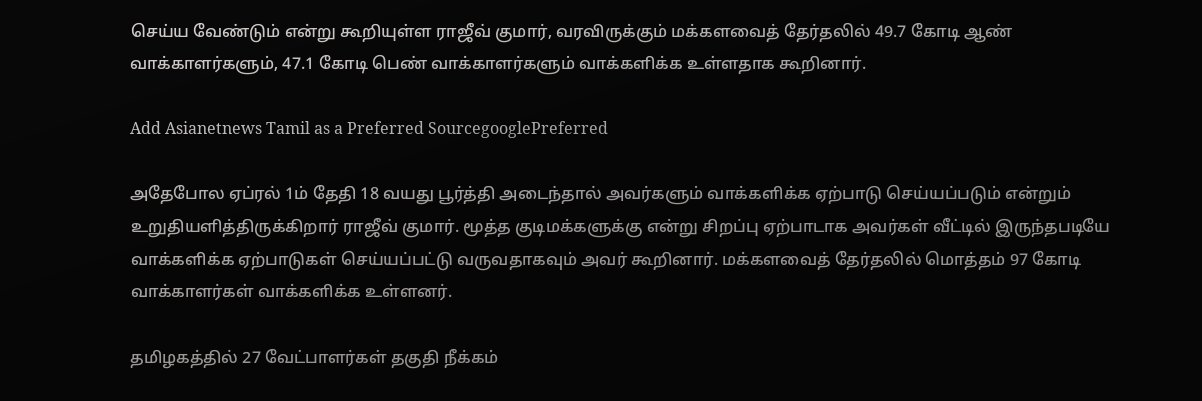செய்ய வேண்டும் என்று கூறியுள்ள ராஜீவ் குமார், வரவிருக்கும் மக்களவைத் தேர்தலில் 49.7 கோடி ஆண் வாக்காளர்களும், 47.1 கோடி பெண் வாக்காளர்களும் வாக்களிக்க உள்ளதாக கூறினார்.

Add Asianetnews Tamil as a Preferred SourcegooglePreferred

அதேபோல ஏப்ரல் 1ம் தேதி 18 வயது பூர்த்தி அடைந்தால் அவர்களும் வாக்களிக்க ஏற்பாடு செய்யப்படும் என்றும் உறுதியளித்திருக்கிறார் ராஜீவ் குமார். மூத்த குடிமக்களுக்கு என்று சிறப்பு ஏற்பாடாக அவர்கள் வீட்டில் இருந்தபடியே வாக்களிக்க ஏற்பாடுகள் செய்யப்பட்டு வருவதாகவும் அவர் கூறினார். மக்களவைத் தேர்தலில் மொத்தம் 97 கோடி வாக்காளர்கள் வாக்களிக்க உள்ளனர்.

தமிழகத்தில் 27 வேட்பாளர்கள் தகுதி நீக்கம்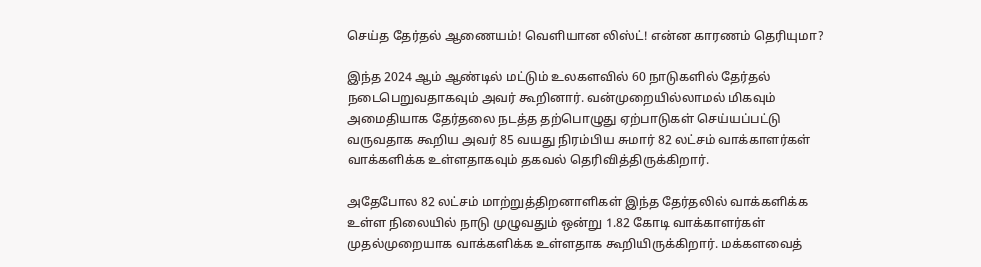செய்த தேர்தல் ஆணையம்! வெளியான லிஸ்ட்! என்ன காரணம் தெரியுமா?

இந்த 2024 ஆம் ஆண்டில் மட்டும் உலகளவில் 60 நாடுகளில் தேர்தல் நடைபெறுவதாகவும் அவர் கூறினார். வன்முறையில்லாமல் மிகவும் அமைதியாக தேர்தலை நடத்த தற்பொழுது ஏற்பாடுகள் செய்யப்பட்டு வருவதாக கூறிய அவர் 85 வயது நிரம்பிய சுமார் 82 லட்சம் வாக்காளர்கள் வாக்களிக்க உள்ளதாகவும் தகவல் தெரிவித்திருக்கிறார்.

அதேபோல 82 லட்சம் மாற்றுத்திறனாளிகள் இந்த தேர்தலில் வாக்களிக்க உள்ள நிலையில் நாடு முழுவதும் ஒன்று 1.82 கோடி வாக்காளர்கள் முதல்முறையாக வாக்களிக்க உள்ளதாக கூறியிருக்கிறார். மக்களவைத்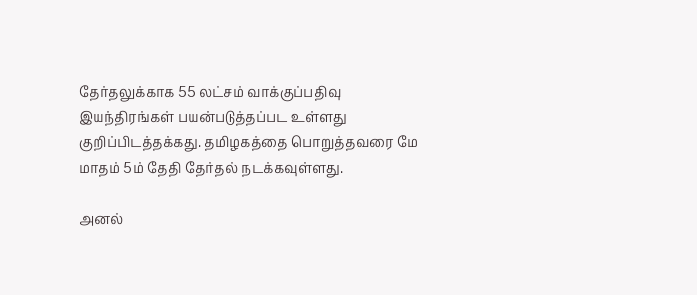தேர்தலுக்காக 55 லட்சம் வாக்குப்பதிவு இயந்திரங்கள் பயன்படுத்தப்பட உள்ளது குறிப்பிடத்தக்கது. தமிழகத்தை பொறுத்தவரை மே மாதம் 5ம் தேதி தேர்தல் நடக்கவுள்ளது.

அனல்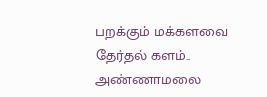பறக்கும் மக்களவை தேர்தல் களம்.. அண்ணாமலை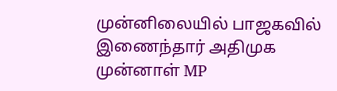முன்னிலையில் பாஜகவில் இணைந்தார் அதிமுக முன்னாள் MP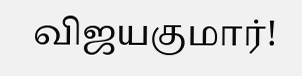விஜயகுமார்!